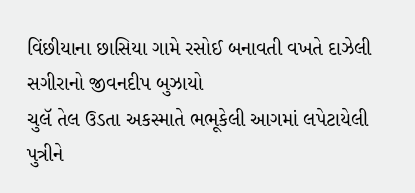વિંછીયાના છાસિયા ગામે રસોઈ બનાવતી વખતે દાઝેલી સગીરાનો જીવનદીપ બુઝાયો
ચુલૅ તેલ ઉડતા અકસ્માતે ભભૂકેલી આગમાં લપેટાયેલી પુત્રીને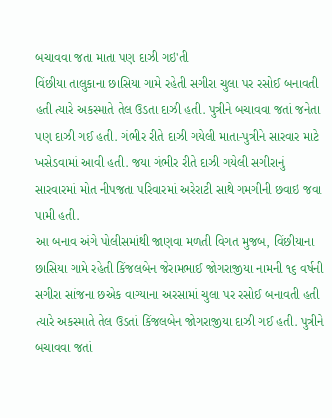બચાવવા જતા માતા પણ દાઝી ગઇ'તી
વિંછીયા તાલુકાના છાસિયા ગામે રહેતી સગીરા ચુલા પર રસોઈ બનાવતી હતી ત્યારે અકસ્માતે તેલ ઉડતા દાઝી હતી. પુત્રીને બચાવવા જતાં જનેતા પણ દાઝી ગઈ હતી. ગંભીર રીતે દાઝી ગયેલી માતા-પુત્રીને સારવાર માટે ખસેડવામાં આવી હતી. જયા ગંભીર રીતે દાઝી ગયેલી સગીરાનું સારવારમાં મોત નીપજતા પરિવારમાં અરેરાટી સાથે ગમગીની છવાઇ જવા પામી હતી.
આ બનાવ અંગે પોલીસમાંથી જાણવા મળતી વિગત મુજબ, વિંછીયાના છાસિયા ગામે રહેતી કિંજલબેન જેરામભાઈ જોગરાજીયા નામની ૧૬ વર્ષની સગીરા સાંજના છએક વાગ્યાના અરસામાં ચુલા પર રસોઈ બનાવતી હતી ત્યારે અકસ્માતે તેલ ઉડતાં કિંજલબેન જોગરાજીયા દાઝી ગઈ હતી. પુત્રીને બચાવવા જતાં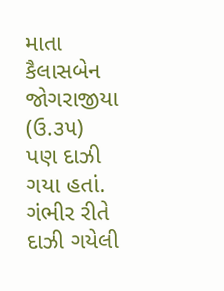માતા કૈલાસબેન જોગરાજીયા (ઉ.૩૫) પણ દાઝી ગયા હતાં. ગંભીર રીતે દાઝી ગયેલી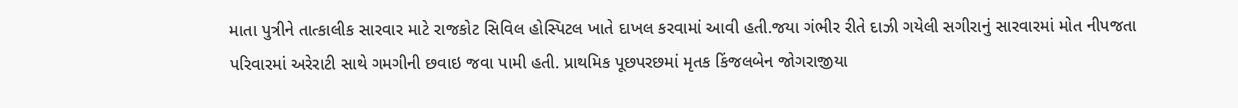માતા પુત્રીને તાત્કાલીક સારવાર માટે રાજકોટ સિવિલ હોસ્પિટલ ખાતે દાખલ કરવામાં આવી હતી.જયા ગંભીર રીતે દાઝી ગયેલી સગીરાનું સારવારમાં મોત નીપજતા પરિવારમાં અરેરાટી સાથે ગમગીની છવાઇ જવા પામી હતી. પ્રાથમિક પૂછપરછમાં મૃતક કિંજલબેન જોગરાજીયા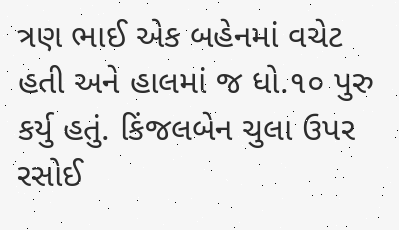ત્રણ ભાઈ એક બહેનમાં વચેટ હતી અને હાલમાં જ ધો.૧૦ પુરુ કર્યુ હતું. કિંજલબેન ચુલા ઉપર રસોઈ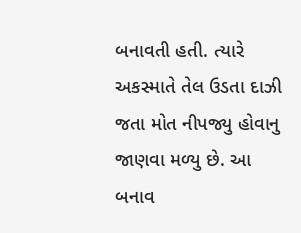બનાવતી હતી. ત્યારે અકસ્માતે તેલ ઉડતા દાઝી જતા મોત નીપજ્યુ હોવાનુ જાણવા મળ્યુ છે. આ બનાવ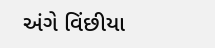અંગે વિંછીયા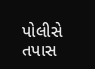પોલીસે તપાસ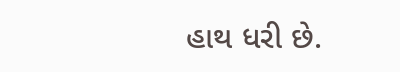હાથ ધરી છે.